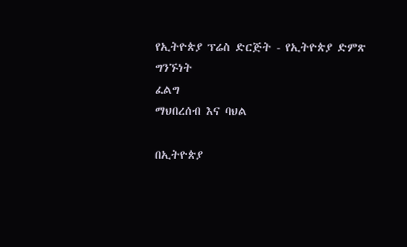የኢትዮጵያ ፕሬስ ድርጅት - የኢትዮጵያ ድምጽ
ግንኙነት
ፈልግ
ማህበረሰብ እና ባህል

በኢትዮጵያ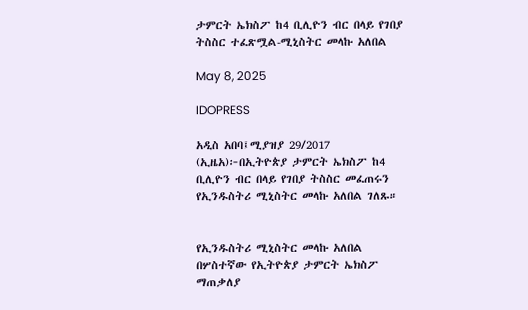ታምርት ኤክስፖ ከ4 ቢሊዮን ብር በላይ የገበያ ትስስር ተፈጽሟል-ሚኒስትር መላኩ አለበል

May 8, 2025

IDOPRESS

አዲስ አበባ፤ሚያዝያ 29/2017 (ኢዜአ)፦በኢትዮጵያ ታምርት ኤክስፖ ከ4 ቢሊዮን ብር በላይ የገበያ ትስስር መፈጠሩን የኢንዱስትሪ ሚኒስትር መላኩ አለበል ገለጹ።


የኢንዱስትሪ ሚኒስትር መላኩ አለበል በሦስተኛው የኢትዮጵያ ታምርት ኤክስፖ ማጠቃለያ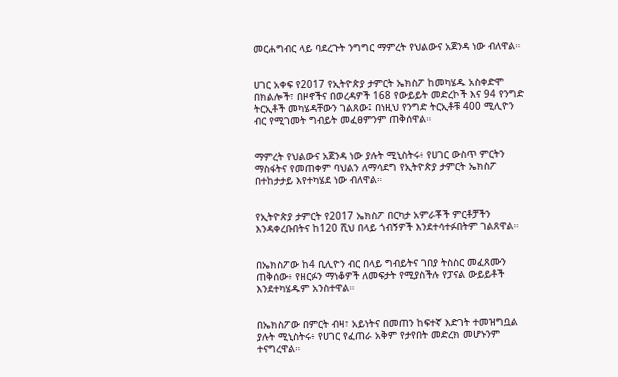መርሐግብር ላይ ባደረጉት ንግግር ማምረት የህልውና አጀንዳ ነው ብለዋል።


ሀገር አቀፍ የ2017 የኢትዮጵያ ታምርት ኤክስፖ ከመካሄዱ አስቀድሞ በክልሎች፣ በዞኖችና በወረዳዎች 168 የውይይት መድረኮች እና 94 የንግድ ትርኢቶች መካሄዳቸውን ገልጸው፤ በነዚህ የንግድ ትርኢቶቹ 400 ሚሊዮን ብር የሚገመት ግብይት መፈፀምንም ጠቅሰዋል።


ማምረት የህልውና አጀንዳ ነው ያሉት ሚኒስትሩ፥ የሀገር ውስጥ ምርትን ማስፋትና የመጠቀም ባህልን ለማሳደግ የኢትዮጵያ ታምርት ኤክስፖ በተከታታይ እየተካሄደ ነው ብለዋል።


የኢትዮጵያ ታምርት የ2017 ኤክስፖ በርካታ አምራቾች ምርቶቻችን እንዳቀረቡበትና ከ120 ሺህ በላይ ጎብኝዎች እንደተሳተፉበትም ገልጸዋል።


በኤክስፖው ከ4 ቢሊዮን ብር በላይ ግብይትና ገበያ ትስስር መፈጸሙን ጠቅሰው፥ የዘርፉን ማነቆዎች ለመፍታት የሚያስችሉ የፓናል ውይይቶች እንደተካሄዱም አንስተዋል።


በኤክስፖው በምርት ብዛ፣ አይነትና በመጠን ከፍተኛ እድገት ተመዝግቧል ያሉት ሚኒስትሩ፥ የሀገር የፈጠራ አቅም የታየበት መድረክ መሆኑንም ተናግረዋል።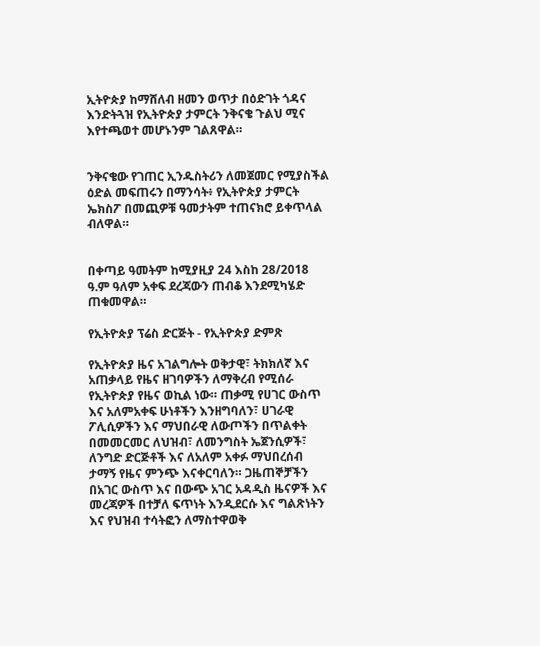ኢትዮጵያ ከማሸለብ ዘመን ወጥታ በዕድገት ጎዳና እንድትጓዝ የኢትዮጵያ ታምርት ንቅናቄ ጉልህ ሚና እየተጫወተ መሆኑንም ገልጸዋል።


ንቅናቄው የገጠር ኢንዱስትሪን ለመጀመር የሚያስችል ዕድል መፍጠሩን በማንሳት፥ የኢትዮጵያ ታምርት ኤክስፖ በመጪዎቹ ዓመታትም ተጠናክሮ ይቀጥላል ብለዋል።


በቀጣይ ዓመትም ከሚያዚያ 24 እስከ 28/2018 ዓ.ም ዓለም አቀፍ ደረጃውን ጠብቆ እንደሚካሄድ ጠቁመዋል።

የኢትዮጵያ ፕሬስ ድርጅት - የኢትዮጵያ ድምጽ

የኢትዮጵያ ዜና አገልግሎት ወቅታዊ፣ ትክክለኛ እና አጠቃላይ የዜና ዘገባዎችን ለማቅረብ የሚሰራ የኢትዮጵያ የዜና ወኪል ነው። ጠቃሚ የሀገር ውስጥ እና አለምአቀፍ ሁነቶችን እንዘግባለን፣ ሀገራዊ ፖሊሲዎችን እና ማህበራዊ ለውጦችን በጥልቀት በመመርመር ለህዝብ፣ ለመንግስት ኤጀንሲዎች፣ ለንግድ ድርጅቶች እና ለአለም አቀፉ ማህበረሰብ ታማኝ የዜና ምንጭ እናቀርባለን። ጋዜጠኞቻችን በአገር ውስጥ እና በውጭ አገር አዳዲስ ዜናዎች እና መረጃዎች በተቻለ ፍጥነት እንዲደርሱ እና ግልጽነትን እና የህዝብ ተሳትፎን ለማስተዋወቅ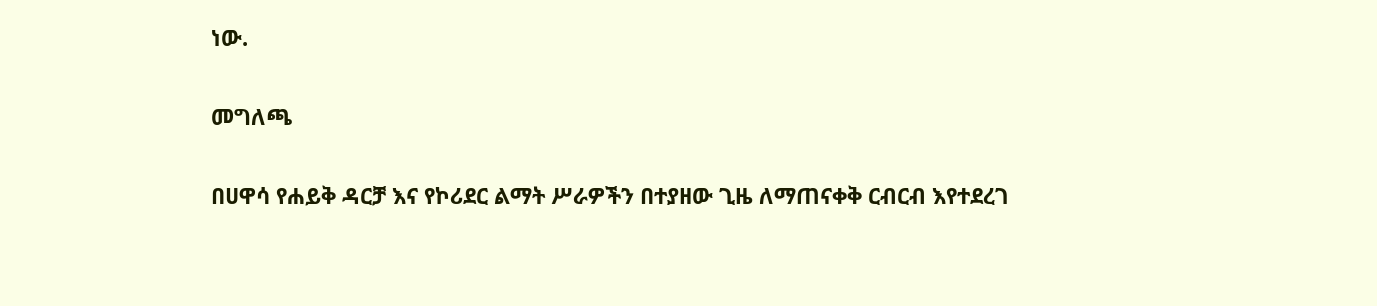ነው.

መግለጫ

በሀዋሳ የሐይቅ ዳርቻ እና የኮሪደር ልማት ሥራዎችን በተያዘው ጊዜ ለማጠናቀቅ ርብርብ እየተደረገ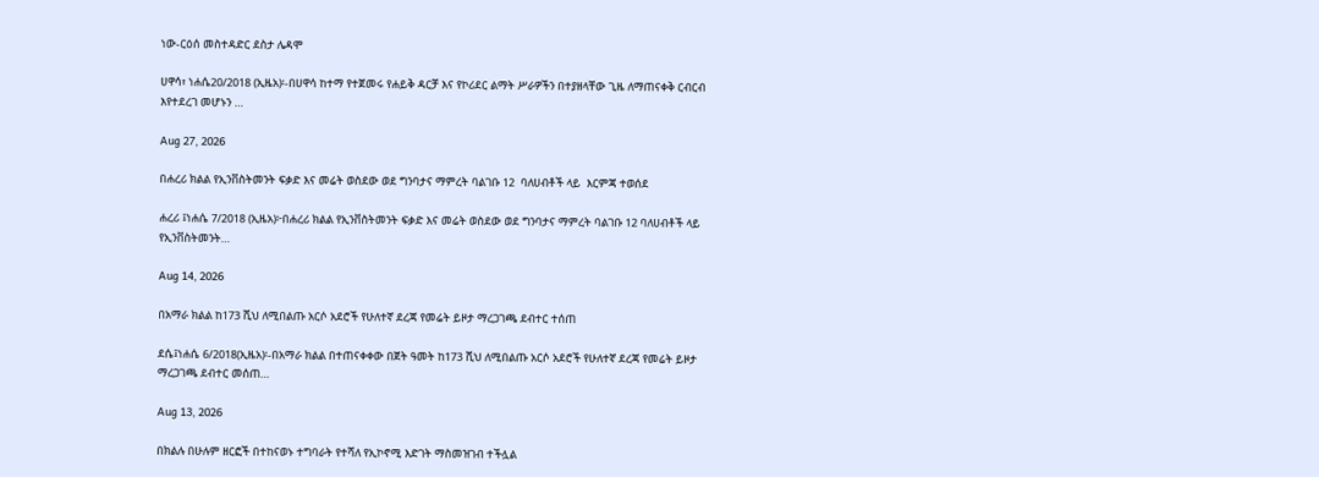ነው-ርዕሰ መስተዳድር ደስታ ሌዳሞ

ሀዋሳ፣ ነሐሴ20/2018 (ኢዜአ)፡-በሀዋሳ ከተማ የተጀመሩ የሐይቅ ዳርቻ እና የኮሪደር ልማት ሥራዎችን በተያዘላቸው ጊዜ ለማጠናቀቅ ርብርብ እየተደረገ መሆኑን ...

Aug 27, 2026

በሐረሪ ክልል የኢንቨስትመንት ፍቃድ እና መሬት ወስደው ወደ ግንባታና ማምረት ባልገቡ 12  ባለሀብቶች ላይ  እርምጃ ተወሰደ

ሐረሪ ፤ነሐሴ 7/2018 (ኢዜአ)፦በሐረሪ ክልል የኢንቨስትመንት ፍቃድ እና መሬት ወስደው ወደ ግንባታና ማምረት ባልገቡ 12 ባለሀብቶች ላይ የኢንቨስትመንት...

Aug 14, 2026

በአማራ ክልል ከ173 ሺህ ለሚበልጡ አርሶ አደሮች የሁለተኛ ደረጃ የመሬት ይዞታ ማረጋገጫ ደብተር ተሰጠ

ደሴ፤ነሐሴ 6/2018(ኢዜአ)፡-በአማራ ክልል በተጠናቀቀው በጀት ዓመት ከ173 ሺህ ለሚበልጡ አርሶ አደሮች የሁለተኛ ደረጃ የመሬት ይዞታ ማረጋገጫ ደብተር መሰጠ...

Aug 13, 2026

በክልሉ በሁሉም ዘርፎች በተከናወኑ ተግባራት የተሻለ የኢኮኖሚ እድገት ማስመዝገብ ተችሏል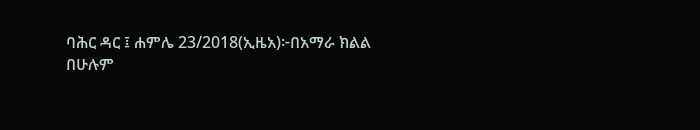ባሕር ዳር ፤ ሐምሌ 23/2018(ኢዜአ)፦በአማራ ክልል በሁሉም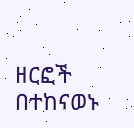ዘርፎች በተከናወኑ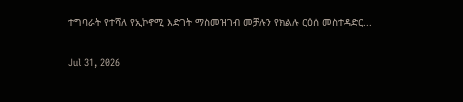ተግባራት የተሻለ የኢኮኖሚ እድገት ማስመዝገብ መቻሉን የክልሉ ርዕሰ መስተዳድር...

Jul 31, 2026